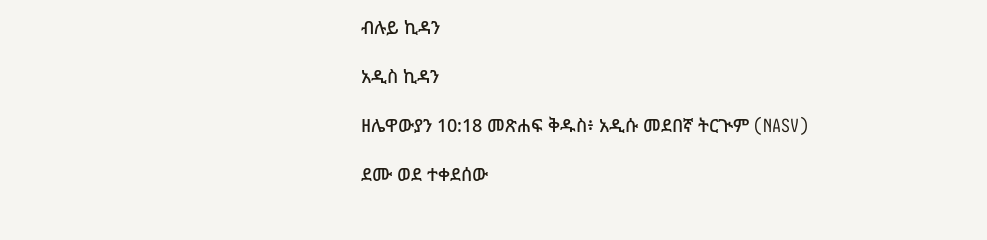ብሉይ ኪዳን

አዲስ ኪዳን

ዘሌዋውያን 10:18 መጽሐፍ ቅዱስ፥ አዲሱ መደበኛ ትርጒም (NASV)

ደሙ ወደ ተቀደሰው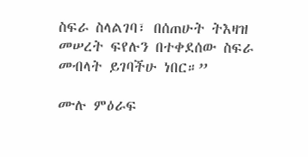ስፍራ ስላልገባ፣ በሰጠሁት ትእዛዝ መሠረት ፍየሉን በተቀደሰው ስፍራ መብላት ይገባችሁ ነበር።”

ሙሉ ምዕራፍ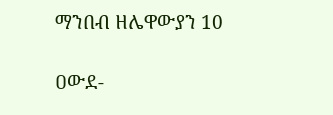ማንበብ ዘሌዋውያን 10

ዐውደ-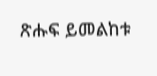ጽሑፍ ይመልከቱ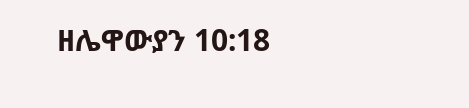ዘሌዋውያን 10:18